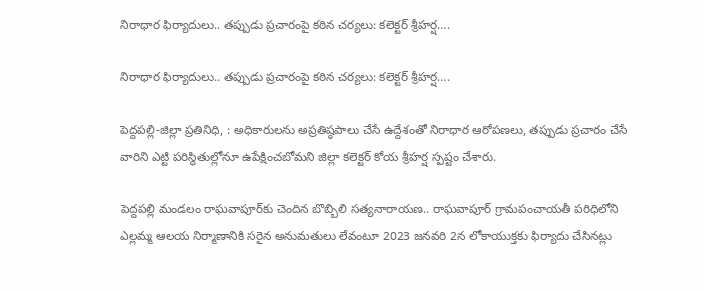నిరాధార ఫిర్యాదులు.. తప్పుడు ప్రచారంపై కఠిన చర్యలు: కలెక్టర్ శ్రీహర్ష….

నిరాధార ఫిర్యాదులు.. తప్పుడు ప్రచారంపై కఠిన చర్యలు: కలెక్టర్ శ్రీహర్ష….

పెద్దపల్లి-జిల్లా ప్రతినిధి, : అధికారులను అప్రతిష్ఠపాలు చేసే ఉద్దేశంతో నిరాధార ఆరోపణలు, తప్పుడు ప్రచారం చేసే వారిని ఎట్టి పరిస్థితుల్లోనూ ఉపేక్షించబోమని జిల్లా కలెక్టర్ కోయ శ్రీహర్ష స్పష్టం చేశారు.

పెద్దపల్లి మండలం రాఘవాపూర్‌కు చెందిన బొబ్బిలి సత్యనారాయణ.. రాఘవాపూర్ గ్రామపంచాయతీ పరిధిలోని ఎల్లమ్మ ఆలయ నిర్మాణానికి సరైన అనుమతులు లేవంటూ 2023 జనవరి 2న లోకాయుక్తకు ఫిర్యాదు చేసినట్లు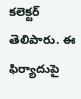కలెక్టర్ తెలిపారు. ఈ ఫిర్యాదుపై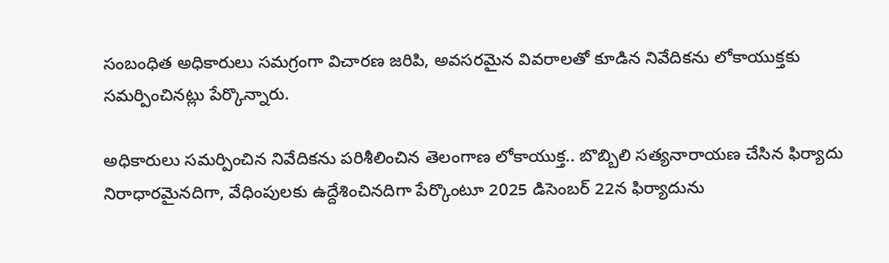సంబంధిత అధికారులు సమగ్రంగా విచారణ జరిపి, అవసరమైన వివరాలతో కూడిన నివేదికను లోకాయుక్తకు సమర్పించినట్లు పేర్కొన్నారు.

అధికారులు సమర్పించిన నివేదికను పరిశీలించిన తెలంగాణ లోకాయుక్త.. బొబ్బిలి సత్యనారాయణ చేసిన ఫిర్యాదు నిరాధారమైనదిగా, వేధింపులకు ఉద్దేశించినదిగా పేర్కొంటూ 2025 డిసెంబర్ 22న ఫిర్యాదును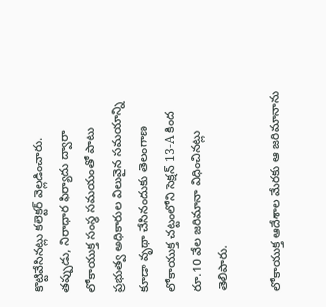కొట్టివేసినట్లు కలెక్టర్ వెల్లడించారు.
తప్పుడు, నిరాధార ఫిర్యాదు ద్వారా లోకాయుక్త సంస్థ సమయంతో పాటు ప్రభుత్వ అధికారుల విలువైన సమయాన్ని కూడా వృథా చేసినందుకు తెలంగాణ లోకాయుక్త చట్టంలోని సెక్షన్ 13-A కింద రూ.10 వేల జరిమానా విధించినట్లు తెలిపారు.

లోకాయుక్త ఆదేశాల మేరకు ఆ జరిమానాను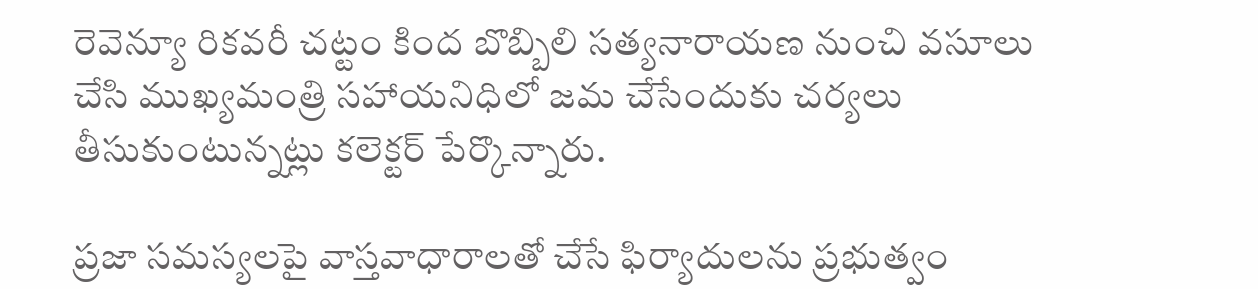రెవెన్యూ రికవరీ చట్టం కింద బొబ్బిలి సత్యనారాయణ నుంచి వసూలు చేసి ముఖ్యమంత్రి సహాయనిధిలో జమ చేసేందుకు చర్యలు తీసుకుంటున్నట్లు కలెక్టర్ పేర్కొన్నారు.

ప్రజా సమస్యలపై వాస్తవాధారాలతో చేసే ఫిర్యాదులను ప్రభుత్వం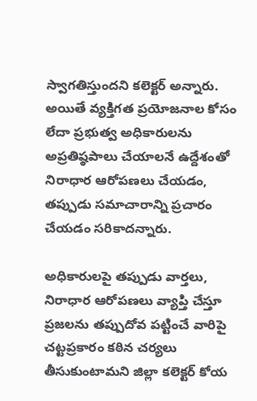స్వాగతిస్తుందని కలెక్టర్ అన్నారు. అయితే వ్యక్తిగత ప్రయోజనాల కోసం లేదా ప్రభుత్వ అధికారులను అప్రతిష్ఠపాలు చేయాలనే ఉద్దేశంతో నిరాధార ఆరోపణలు చేయడం, తప్పుడు సమాచారాన్ని ప్రచారం చేయడం సరికాదన్నారు.

అధికారులపై తప్పుడు వార్తలు, నిరాధార ఆరోపణలు వ్యాప్తి చేస్తూ ప్రజలను తప్పుదోవ పట్టించే వారిపై చట్టప్రకారం కఠిన చర్యలు తీసుకుంటామని జిల్లా కలెక్టర్ కోయ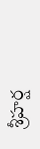శ్రీహర్ష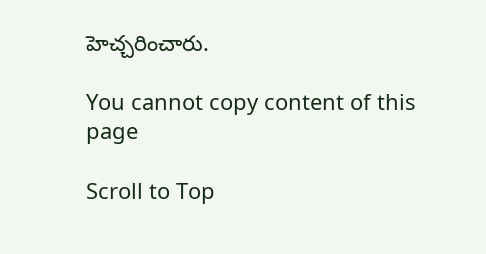హెచ్చరించారు.

You cannot copy content of this page

Scroll to Top